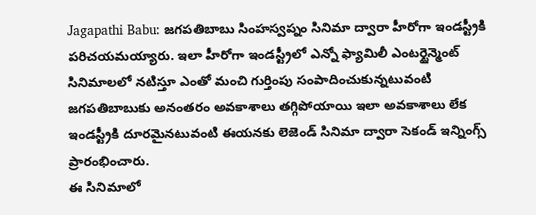Jagapathi Babu: జగపతిబాబు సింహస్వప్నం సినిమా ద్వారా హీరోగా ఇండస్ట్రీకి పరిచయమయ్యారు. ఇలా హీరోగా ఇండస్ట్రీలో ఎన్నో ఫ్యామిలీ ఎంటర్టైన్మెంట్ సినిమాలలో నటిస్తూ ఎంతో మంచి గుర్తింపు సంపాదించుకున్నటువంటి జగపతిబాబుకు అనంతరం అవకాశాలు తగ్గిపోయాయి ఇలా అవకాశాలు లేక ఇండస్ట్రీకి దూరమైనటువంటి ఈయనకు లెజెండ్ సినిమా ద్వారా సెకండ్ ఇన్నింగ్స్ ప్రారంభించారు.
ఈ సినిమాలో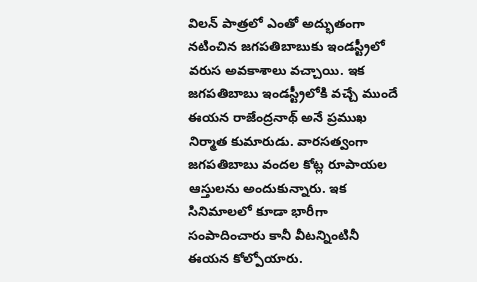విలన్ పాత్రలో ఎంతో అద్భుతంగా నటించిన జగపతిబాబుకు ఇండస్ట్రీలో వరుస అవకాశాలు వచ్చాయి. ఇక జగపతిబాబు ఇండస్ట్రీలోకి వచ్చే ముందే ఈయన రాజేంద్రనాథ్ అనే ప్రముఖ నిర్మాత కుమారుడు. వారసత్వంగా జగపతిబాబు వందల కోట్ల రూపాయల ఆస్తులను అందుకున్నారు. ఇక సినిమాలలో కూడా భారీగా సంపాదించారు కానీ వీటన్నింటినీ ఈయన కోల్పోయారు.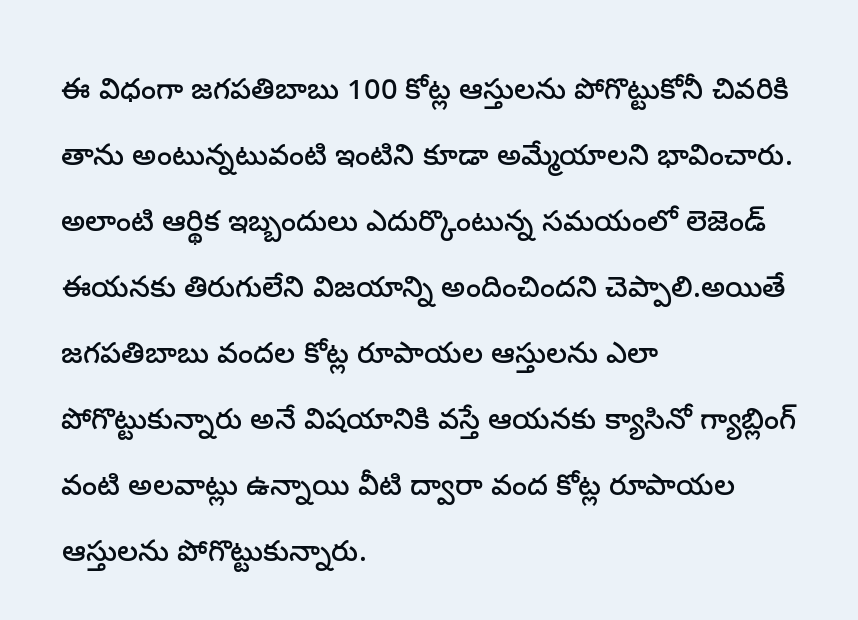ఈ విధంగా జగపతిబాబు 100 కోట్ల ఆస్తులను పోగొట్టుకోనీ చివరికి తాను అంటున్నటువంటి ఇంటిని కూడా అమ్మేయాలని భావించారు. అలాంటి ఆర్థిక ఇబ్బందులు ఎదుర్కొంటున్న సమయంలో లెజెండ్ ఈయనకు తిరుగులేని విజయాన్ని అందించిందని చెప్పాలి.అయితే జగపతిబాబు వందల కోట్ల రూపాయల ఆస్తులను ఎలా పోగొట్టుకున్నారు అనే విషయానికి వస్తే ఆయనకు క్యాసినో గ్యాబ్లింగ్ వంటి అలవాట్లు ఉన్నాయి వీటి ద్వారా వంద కోట్ల రూపాయల ఆస్తులను పోగొట్టుకున్నారు.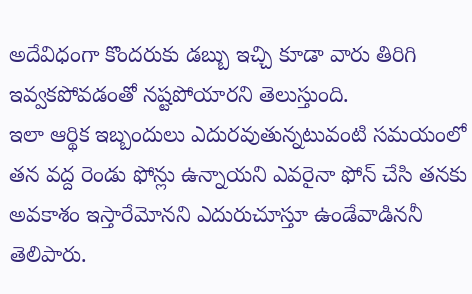అదేవిధంగా కొందరుకు డబ్బు ఇచ్చి కూడా వారు తిరిగి ఇవ్వకపోవడంతో నష్టపోయారని తెలుస్తుంది.
ఇలా ఆర్థిక ఇబ్బందులు ఎదురవుతున్నటువంటి సమయంలో తన వద్ద రెండు ఫోన్లు ఉన్నాయని ఎవరైనా ఫోన్ చేసి తనకు అవకాశం ఇస్తారేమోనని ఎదురుచూస్తూ ఉండేవాడిననీ తెలిపారు.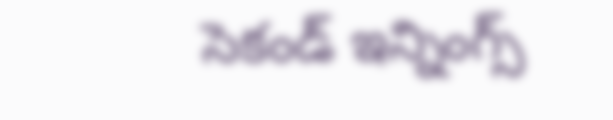సెకండ్ ఇన్నింగ్స్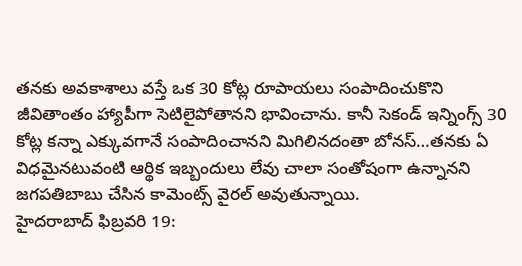తనకు అవకాశాలు వస్తే ఒక 30 కోట్ల రూపాయలు సంపాదించుకొని జీవితాంతం హ్యాపీగా సెటిలైపోతానని భావించాను. కానీ సెకండ్ ఇన్నింగ్స్ 30 కోట్ల కన్నా ఎక్కువగానే సంపాదించానని మిగిలినదంతా బోనస్…తనకు ఏ విధమైనటువంటి ఆర్థిక ఇబ్బందులు లేవు చాలా సంతోషంగా ఉన్నానని జగపతిబాబు చేసిన కామెంట్స్ వైరల్ అవుతున్నాయి.
హైదరాబాద్ ఫిబ్రవరి 19: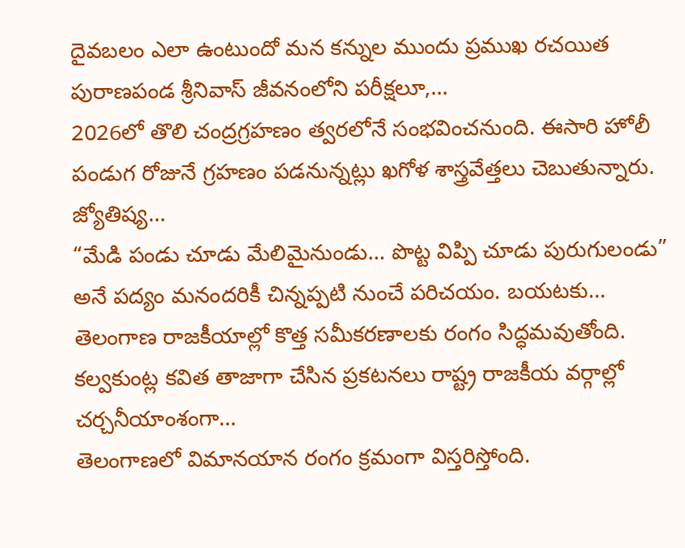దైవబలం ఎలా ఉంటుందో మన కన్నుల ముందు ప్రముఖ రచయిత పురాణపండ శ్రీనివాస్ జీవనంలోని పరీక్షలూ,…
2026లో తొలి చంద్రగ్రహణం త్వరలోనే సంభవించనుంది. ఈసారి హోలీ పండుగ రోజునే గ్రహణం పడనున్నట్లు ఖగోళ శాస్త్రవేత్తలు చెబుతున్నారు. జ్యోతిష్య…
“మేడి పండు చూడు మేలిమైనుండు… పొట్ట విప్పి చూడు పురుగులండు” అనే పద్యం మనందరికీ చిన్నప్పటి నుంచే పరిచయం. బయటకు…
తెలంగాణ రాజకీయాల్లో కొత్త సమీకరణాలకు రంగం సిద్ధమవుతోంది. కల్వకుంట్ల కవిత తాజాగా చేసిన ప్రకటనలు రాష్ట్ర రాజకీయ వర్గాల్లో చర్చనీయాంశంగా…
తెలంగాణలో విమానయాన రంగం క్రమంగా విస్తరిస్తోంది.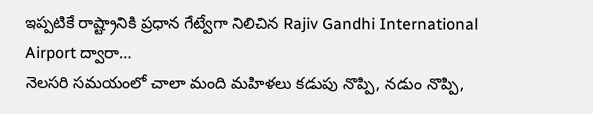ఇప్పటికే రాష్ట్రానికి ప్రధాన గేట్వేగా నిలిచిన Rajiv Gandhi International Airport ద్వారా…
నెలసరి సమయంలో చాలా మంది మహిళలు కడుపు నొప్పి, నడుం నొప్పి,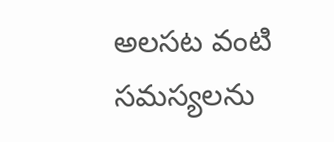అలసట వంటి సమస్యలను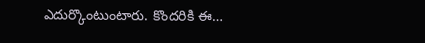ఎదుర్కొంటుంటారు. కొందరికి ఈ…